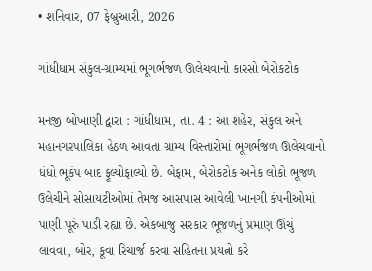• શનિવાર, 07 ફેબ્રુઆરી, 2026

ગાંધીધામ સંકુલ-ગ્રામ્યમાં ભૂગર્ભજળ ઊલેચવાનો કારસો બેરોકટોક

મનજી બોખાણી દ્વારા : ગાંધીધામ, તા. 4 : આ શહેર, સંકુલ અને મહાનગરપાલિકા હેઠળ આવતા ગ્રામ્ય વિસ્તારોમાં ભૂગર્ભજળ ઊલેચવાનો ધંધો ભૂકંપ બાદ ફૂલ્યોફાલ્યો છે. બેફામ, બેરોકટોક અનેક લોકો ભૂજળ ઉલેચીને સોસાયટીઓમાં તેમજ આસપાસ આવેલી ખાનગી કંપનીઓમાં પાણી પૂરું પાડી રહ્યા છે. એકબાજુ સરકાર ભૂજળનું પ્રમાણ ઊંચું લાવવા, બોર, કૂવા રિચાર્જ કરવા સહિતના પ્રયત્નો કરે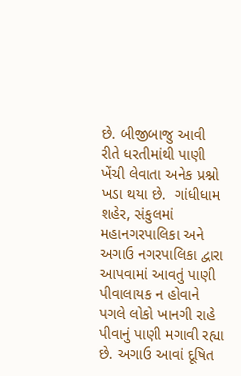છે. બીજીબાજુ આવી રીતે ધરતીમાંથી પાણી ખેંચી લેવાતા અનેક પ્રશ્નો ખડા થયા છે.  ગાંધીધામ શહેર, સંકુલમાં મહાનગરપાલિકા અને અગાઉ નગરપાલિકા દ્વારા આપવામાં આવતું પાણી પીવાલાયક ન હોવાને પગલે લોકો ખાનગી રાહે પીવાનું પાણી મગાવી રહ્યા છે. અગાઉ આવાં દૂષિત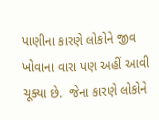પાણીના કારણે લોકોને જીવ ખોવાના વારા પણ અહીં આવી ચૂક્યા છે.  જેના કારણે લોકોને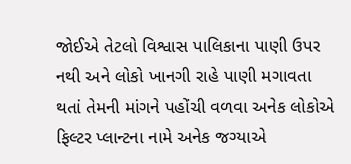જોઈએ તેટલો વિશ્વાસ પાલિકાના પાણી ઉપર નથી અને લોકો ખાનગી રાહે પાણી મગાવતા થતાં તેમની માંગને પહોંચી વળવા અનેક લોકોએ ફિલ્ટર પ્લાન્ટના નામે અનેક જગ્યાએ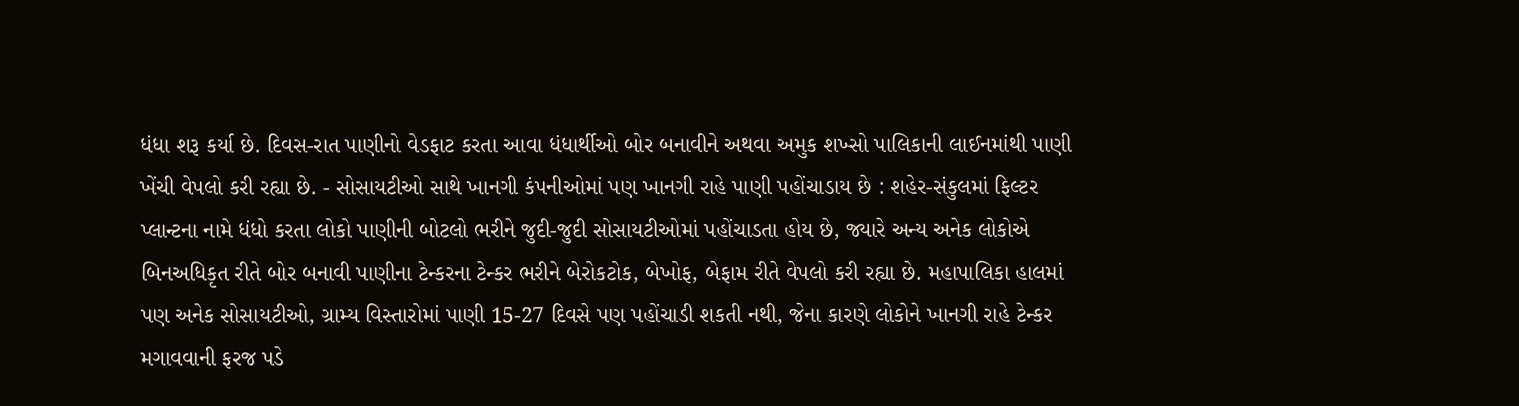ધંધા શરૂ કર્યા છે. દિવસ-રાત પાણીનો વેડફાટ કરતા આવા ધંધાર્થીઓ બોર બનાવીને અથવા અમુક શખ્સો પાલિકાની લાઈનમાંથી પાણી ખેંચી વેપલો કરી રહ્યા છે. - સોસાયટીઓ સાથે ખાનગી કંપનીઓમાં પણ ખાનગી રાહે પાણી પહોંચાડાય છે : શહેર-સંકુલમાં ફિલ્ટર પ્લાન્ટના નામે ધંધો કરતા લોકો પાણીની બોટલો ભરીને જુદી-જુદી સોસાયટીઓમાં પહોંચાડતા હોય છે, જ્યારે અન્ય અનેક લોકોએ બિનઅધિકૃત રીતે બોર બનાવી પાણીના ટેન્કરના ટેન્કર ભરીને બેરોકટોક, બેખોફ, બેફામ રીતે વેપલો કરી રહ્યા છે. મહાપાલિકા હાલમાં પણ અનેક સોસાયટીઓ, ગ્રામ્ય વિસ્તારોમાં પાણી 15-27 દિવસે પણ પહોંચાડી શકતી નથી, જેના કારણે લોકોને ખાનગી રાહે ટેન્કર  મગાવવાની ફરજ પડે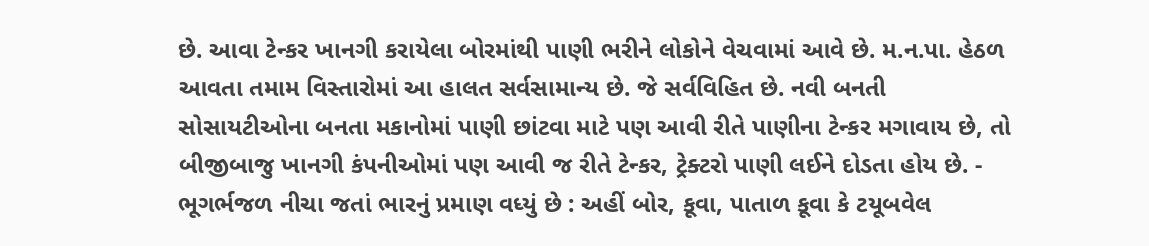છે. આવા ટેન્કર ખાનગી કરાયેલા બોરમાંથી પાણી ભરીને લોકોને વેચવામાં આવે છે. મ.ન.પા. હેઠળ આવતા તમામ વિસ્તારોમાં આ હાલત સર્વસામાન્ય છે. જે સર્વવિહિત છે. નવી બનતી સોસાયટીઓના બનતા મકાનોમાં પાણી છાંટવા માટે પણ આવી રીતે પાણીના ટેન્કર મગાવાય છે, તો બીજીબાજુ ખાનગી કંપનીઓમાં પણ આવી જ રીતે ટેન્કર, ટ્રેક્ટરો પાણી લઈને દોડતા હોય છે. - ભૂગર્ભજળ નીચા જતાં ભારનું પ્રમાણ વધ્યું છે : અહીં બોર, કૂવા, પાતાળ કૂવા કે ટયૂબવેલ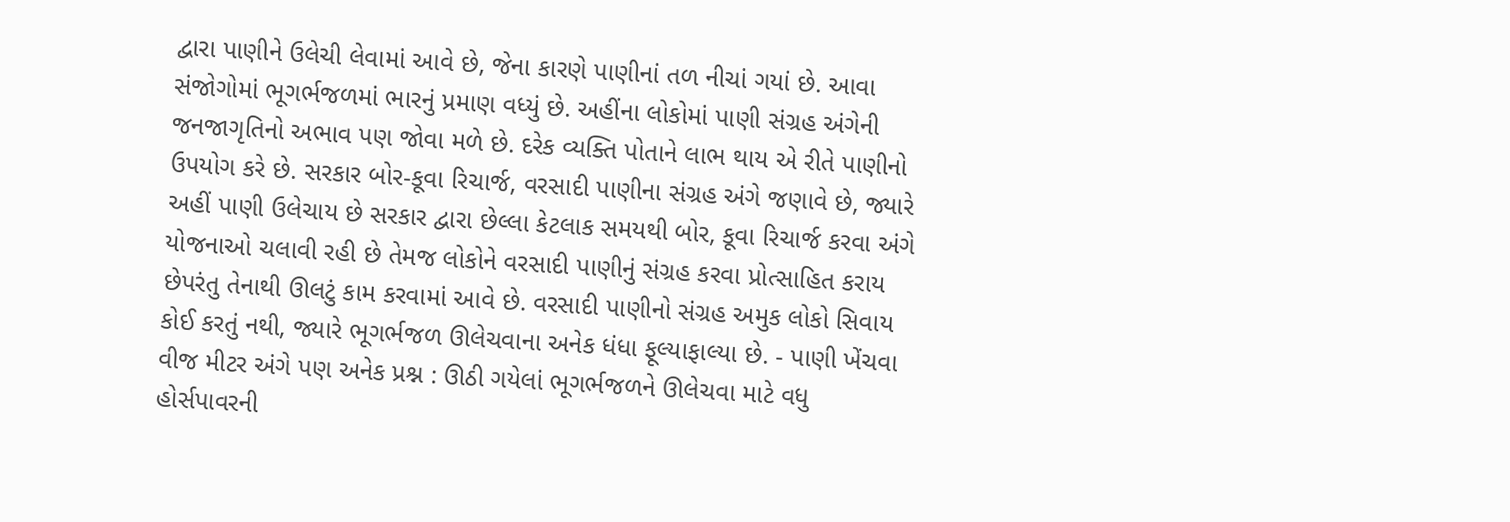દ્વારા પાણીને ઉલેચી લેવામાં આવે છે, જેના કારણે પાણીનાં તળ નીચાં ગયાં છે. આવા સંજોગોમાં ભૂગર્ભજળમાં ભારનું પ્રમાણ વધ્યું છે. અહીંના લોકોમાં પાણી સંગ્રહ અંગેની જનજાગૃતિનો અભાવ પણ જોવા મળે છે. દરેક વ્યક્તિ પોતાને લાભ થાય એ રીતે પાણીનો ઉપયોગ કરે છે. સરકાર બોર-કૂવા રિચાર્જ, વરસાદી પાણીના સંગ્રહ અંગે જણાવે છે, જ્યારે અહીં પાણી ઉલેચાય છે સરકાર દ્વારા છેલ્લા કેટલાક સમયથી બોર, કૂવા રિચાર્જ કરવા અંગે યોજનાઓ ચલાવી રહી છે તેમજ લોકોને વરસાદી પાણીનું સંગ્રહ કરવા પ્રોત્સાહિત કરાય છેપરંતુ તેનાથી ઊલટું કામ કરવામાં આવે છે. વરસાદી પાણીનો સંગ્રહ અમુક લોકો સિવાય કોઈ કરતું નથી, જ્યારે ભૂગર્ભજળ ઊલેચવાના અનેક ધંધા ફૂલ્યાફાલ્યા છે. - પાણી ખેંચવા વીજ મીટર અંગે પણ અનેક પ્રશ્ન : ઊઠી ગયેલાં ભૂગર્ભજળને ઊલેચવા માટે વધુ હોર્સપાવરની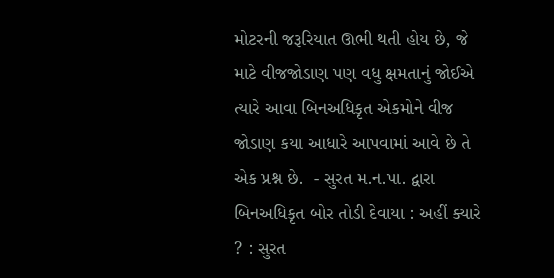મોટરની જરૂરિયાત ઊભી થતી હોય છે, જે માટે વીજજોડાણ પણ વધુ ક્ષમતાનું જોઈએ ત્યારે આવા બિનઅધિકૃત એકમોને વીજ જોડાણ કયા આધારે આપવામાં આવે છે તે એક પ્રશ્ન છે.  - સુરત મ.ન.પા. દ્વારા બિનઅધિકૃત બોર તોડી દેવાયા : અહીં ક્યારે ? : સુરત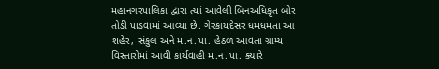મહાનગરપાલિકા દ્વારા ત્યાં આવેલી બિનઅધિકૃત બોર તોડી પાડવામાં આવ્યા છે. ગેરકાયદેસર ધમધમતા આ શહેર, સંકુલ અને મ.ન.પા. હેઠળ આવતા ગ્રામ્ય વિસ્તારોમાં આવી કાર્યવાહી મ.ન.પા. ક્યારે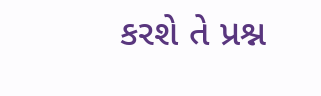કરશે તે પ્રશ્ન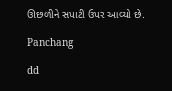ઊછળીને સપાટી ઉપર આવ્યો છે.

Panchang

dd